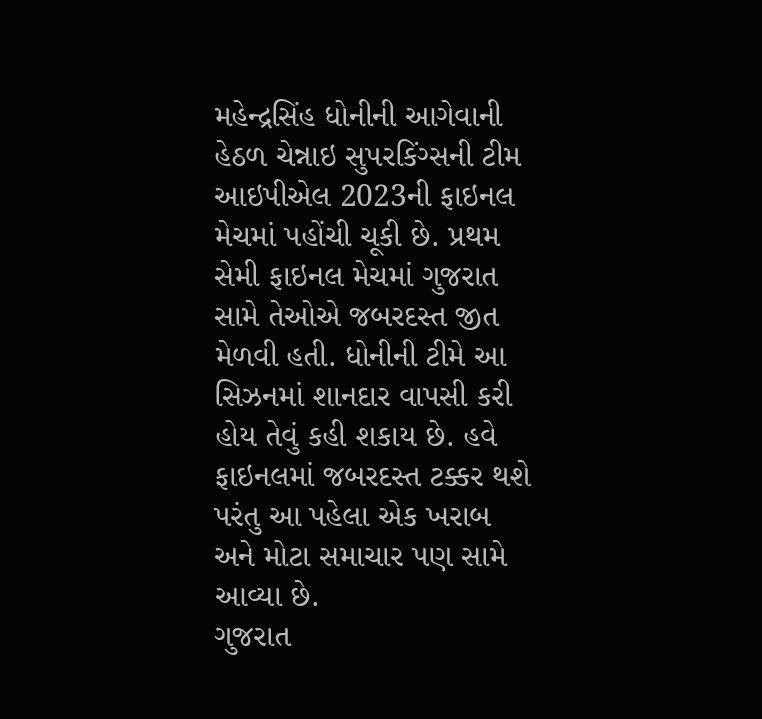મહેન્દ્રસિંહ ધોનીની આગેવાની હેઠળ ચેન્નાઇ સુપરકિંગ્સની ટીમ આઇપીએલ 2023ની ફાઇનલ મેચમાં પહોંચી ચૂકી છે. પ્રથમ સેમી ફાઇનલ મેચમાં ગુજરાત સામે તેઓએ જબરદસ્ત જીત મેળવી હતી. ધોનીની ટીમે આ સિઝનમાં શાનદાર વાપસી કરી હોય તેવું કહી શકાય છે. હવે ફાઇનલમાં જબરદસ્ત ટક્કર થશે પરંતુ આ પહેલા એક ખરાબ અને મોટા સમાચાર પણ સામે આવ્યા છે.
ગુજરાત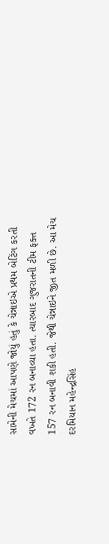સામેની મેચમાં આપણે જોયું હતું કે ચેન્નાઇએ પ્રથમ બેટિંગ કરતી વખતે 172 રન બનાવ્યા હતા. ત્યારબાદ ગુજરાતની ટીમ ફક્ત 157 રન બનાવી શકી હતી. જેથી ચેન્નાઇને જીત મળી છે. આ મેચ દરમિયાન મહેન્દ્રસિંહ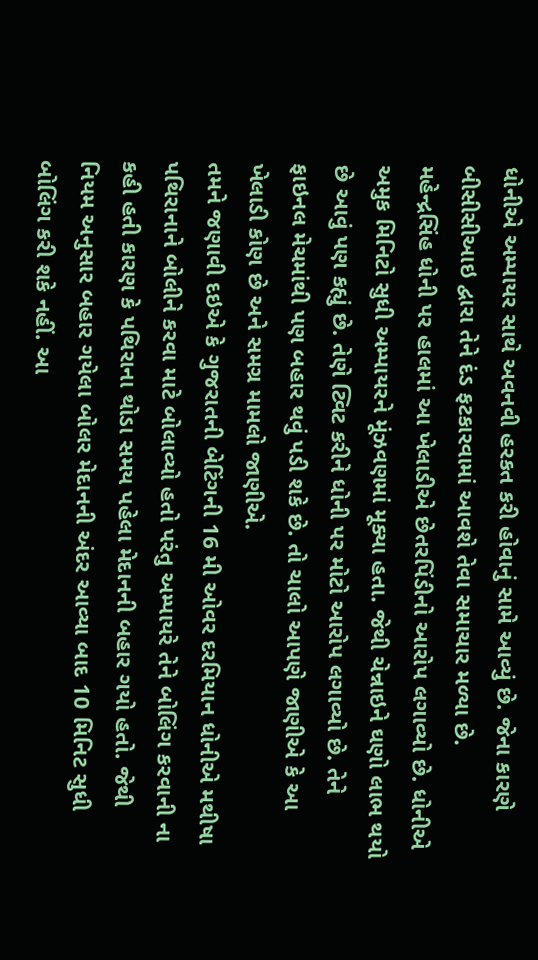ધોનીએ અમ્પાયર સાથે અવનવી હરકત કરી હોવાનું સામે આવ્યું છે. જેના કારણે બીસીસીઆઇ દ્વારા તેને દંડ ફટકારવામાં આવશે તેવા સમાચાર મળ્યા છે.
મહેન્દ્રસિંહ ધોની પર હાલમાં આ ખેલાડીએ છેતરપિંડીનો આરોપ લગાવ્યો છે. ધોનીએ અમુક મિનિટો સુધી અમ્પાયરને મૂંઝવણમાં મૂક્યા હતા. જેથી ચેન્નાઇને ઘણો લાભ થયો છે આવું પણ કહ્યું છે. તેણે ટ્વિટ કરીને ધોની પર મોટો આરોપ લગાવ્યો છે. તેને ફાઇનલ મેચમાંથી પણ બહાર થવું પડી શકે છે. તો ચાલો આપણે જાણીએ કે આ ખેલાડી કોણ છે અને સમગ્ર મામલો જાણીએ.
તમને જણાવી દઇએ કે ગુજરાતની બેટિંગની 16 મી ઓવર દરમિયાન ધોનીએ મથીષા પથિરાનાને બોલીને કરવા માટે બોલાવ્યો હતો પરંતુ અમ્પાયરે તેને બોલિંગ કરવાની ના કહી હતી કારણ કે પથિરાના થોડા સમય પહેલા મેદાનની બહાર ગયો હતો. જેથી નિયમ અનુસાર બહાર ગયેલા બોલર મેદાનની અંદર આવ્યા બાદ 10 મિનિટ સુધી બોલિંગ કરી શકે નહીં. આ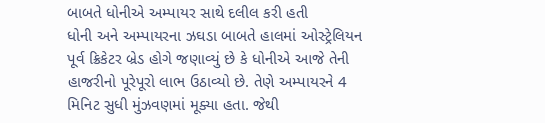બાબતે ધોનીએ અમ્પાયર સાથે દલીલ કરી હતી
ધોની અને અમ્પાયરના ઝઘડા બાબતે હાલમાં ઓસ્ટ્રેલિયન પૂર્વ ક્રિકેટર બ્રેડ હોગે જણાવ્યું છે કે ધોનીએ આજે તેની હાજરીનો પૂરેપૂરો લાભ ઉઠાવ્યો છે. તેણે અમ્પાયરને 4 મિનિટ સુધી મુંઝવણમાં મૂક્યા હતા. જેથી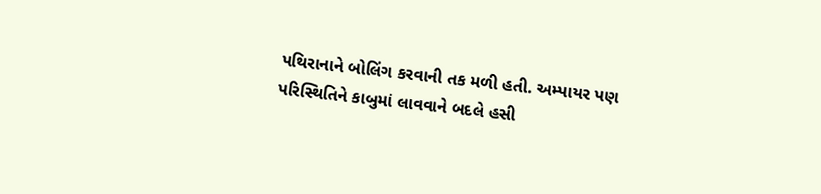પથિરાનાને બોલિંગ કરવાની તક મળી હતી. અમ્પાયર પણ પરિસ્થિતિને કાબુમાં લાવવાને બદલે હસી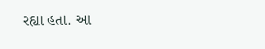રહ્યા હતા. આ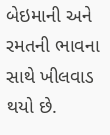બેઇમાની અને રમતની ભાવના સાથે ખીલવાડ થયો છે.